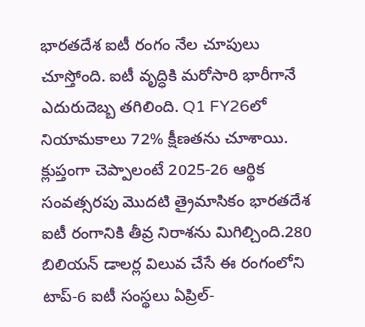భారతదేశ ఐటీ రంగం నేల చూపులు చూస్తోంది. ఐటీ వృద్ధికి మరోసారి భారీగానే ఎదురుదెబ్బ తగిలింది. Q1 FY26లో నియామకాలు 72% క్షీణతను చూశాయి. క్లుప్తంగా చెప్పాలంటే 2025-26 ఆర్థిక సంవత్సరపు మొదటి త్రైమాసికం భారతదేశ ఐటీ రంగానికి తీవ్ర నిరాశను మిగిల్చింది.280 బిలియన్ డాలర్ల విలువ చేసే ఈ రంగంలోని టాప్-6 ఐటీ సంస్థలు ఏప్రిల్-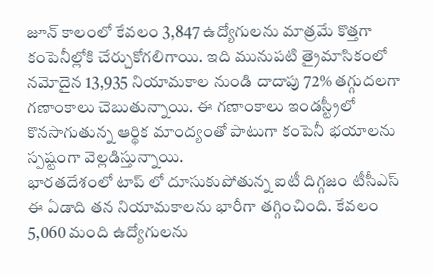జూన్ కాలంలో కేవలం 3,847 ఉద్యోగులను మాత్రమే కొత్తగా కంపెనీల్లోకి చేర్చుకోగలిగాయి. ఇది మునుపటి త్రైమాసికంలో నమోదైన 13,935 నియామకాల నుండి దాదాపు 72% తగ్గుదలగా గణాంకాలు చెబుతున్నాయి. ఈ గణాంకాలు ఇండస్ట్రీలో కొనసాగుతున్న ఆర్థిక మాంద్యంతో పాటుగా కంపెనీ భయాలను స్పష్టంగా వెల్లడిస్తున్నాయి.
భారతదేశంలో టాప్ లో దూసుకుపోతున్న ఐటీ దిగ్గజం టీసీఎస్ ఈ ఏడాది తన నియామకాలను భారీగా తగ్గించింది. కేవలం 5,060 మంది ఉద్యోగులను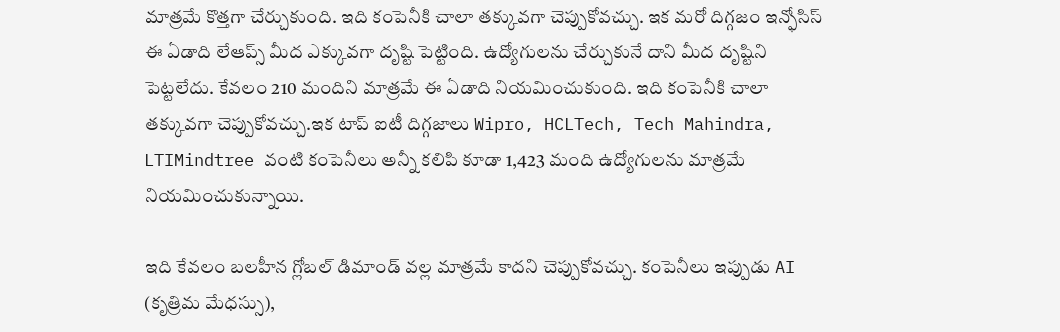మాత్రమే కొత్తగా చేర్చుకుంది. ఇది కంపెనీకి చాలా తక్కువగా చెప్పుకోవచ్చు. ఇక మరో దిగ్గజం ఇన్ఫోసిస్ ఈ ఏడాది లేఆప్స్ మీద ఎక్కువగా దృష్టి పెట్టింది. ఉద్యోగులను చేర్చుకునే దాని మీద దృష్టిని పెట్టలేదు. కేవలం 210 మందిని మాత్రమే ఈ ఏడాది నియమించుకుంది. ఇది కంపెనీకి చాలా తక్కువగా చెప్పుకోవచ్చు.ఇక టాప్ ఐటీ దిగ్గజాలు Wipro, HCLTech, Tech Mahindra, LTIMindtree వంటి కంపెనీలు అన్నీ కలిపి కూడా 1,423 మంది ఉద్యోగులను మాత్రమే నియమించుకున్నాయి.

ఇది కేవలం బలహీన గ్లోబల్ డిమాండ్ వల్ల మాత్రమే కాదని చెప్పుకోవచ్చు. కంపెనీలు ఇప్పుడు AI (కృత్రిమ మేధస్సు),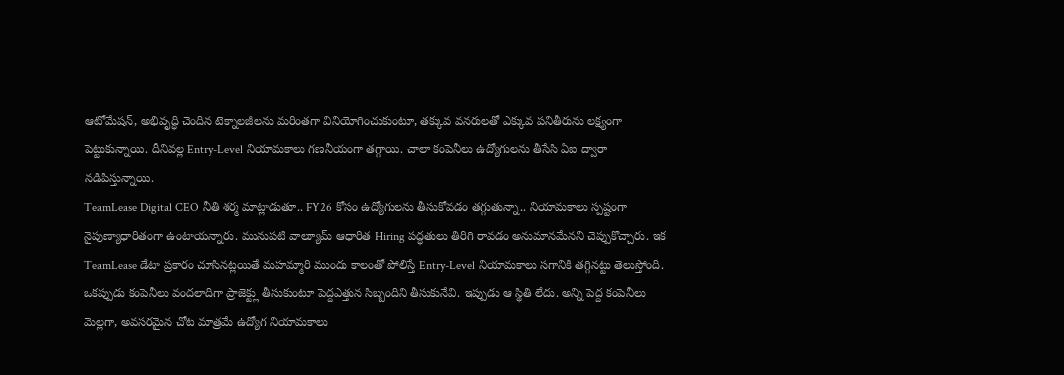ఆటోమేషన్, అభివృద్ధి చెందిన టెక్నాలజీలను మరింతగా వినియోగించుకుంటూ, తక్కువ వనరులతో ఎక్కువ పనితీరును లక్ష్యంగా పెట్టుకున్నాయి. దీనివల్ల Entry-Level నియామకాలు గణనీయంగా తగ్గాయి. చాలా కంపెనీలు ఉద్యోగులను తీసేసి ఏఐ ద్వారా నడిపిస్తున్నాయి.
TeamLease Digital CEO నీతి శర్మ మాట్లాడుతూ.. FY26 కోసం ఉద్యోగులను తీసుకోవడం తగ్గుతున్నా.. నియామకాలు స్పష్టంగా నైపుణ్యాధారితంగా ఉంటాయన్నారు. మునుపటి వాల్యూమ్ ఆధారిత Hiring పద్ధతులు తిరిగి రావడం అనుమానమేనని చెప్పుకొచ్చారు. ఇక TeamLease డేటా ప్రకారం చూసినట్లయితే మహమ్మారి ముందు కాలంతో పోలిస్తే Entry-Level నియామకాలు సగానికి తగ్గినట్టు తెలుస్తోంది. ఒకప్పుడు కంపెనీలు వందలాదిగా ప్రాజెక్ట్లు తీసుకుంటూ పెద్దఎత్తున సిబ్బందిని తీసుకునేవి. ఇప్పుడు ఆ స్థితి లేదు. అన్ని పెద్ద కంపెనీలు మెల్లగా, అవసరమైన చోట మాత్రమే ఉద్యోగ నియామకాలు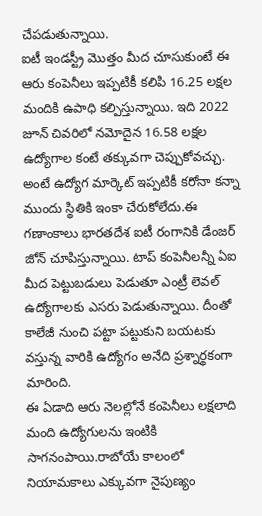చేపడుతున్నాయి.
ఐటీ ఇండస్ట్రీ మొత్తం మీద చూసుకుంటే ఈ ఆరు కంపెనీలు ఇప్పటికీ కలిపి 16.25 లక్షల మందికి ఉపాధి కల్పిస్తున్నాయి. ఇది 2022 జూన్ చివరిలో నమోదైన 16.58 లక్షల ఉద్యోగాల కంటే తక్కువగా చెప్పుకోవచ్చు. అంటే ఉద్యోగ మార్కెట్ ఇప్పటికీ కరోనా కన్నా ముందు స్థితికి ఇంకా చేరుకోలేదు.ఈ గణాంకాలు భారతదేశ ఐటీ రంగానికి డేంజర్ జోన్ చూపిస్తున్నాయి. టాప్ కంపెనీలన్నీ ఏఐ మీద పెట్టుబడులు పెడుతూ ఎంట్రీ లెవల్ ఉద్యోగాలకు ఎసరు పెడుతున్నాయి. దీంతో కాలేజీ నుంచి పట్టా పట్టుకుని బయటకు వస్తున్న వారికి ఉద్యోగం అనేది ప్రశ్నార్థకంగా మారింది.
ఈ ఏడాది ఆరు నెలల్లోనే కంపెనీలు లక్షలాది మంది ఉద్యోగులను ఇంటికి సాగనంపాయి.రాబోయే కాలంలో నియామకాలు ఎక్కువగా నైపుణ్యం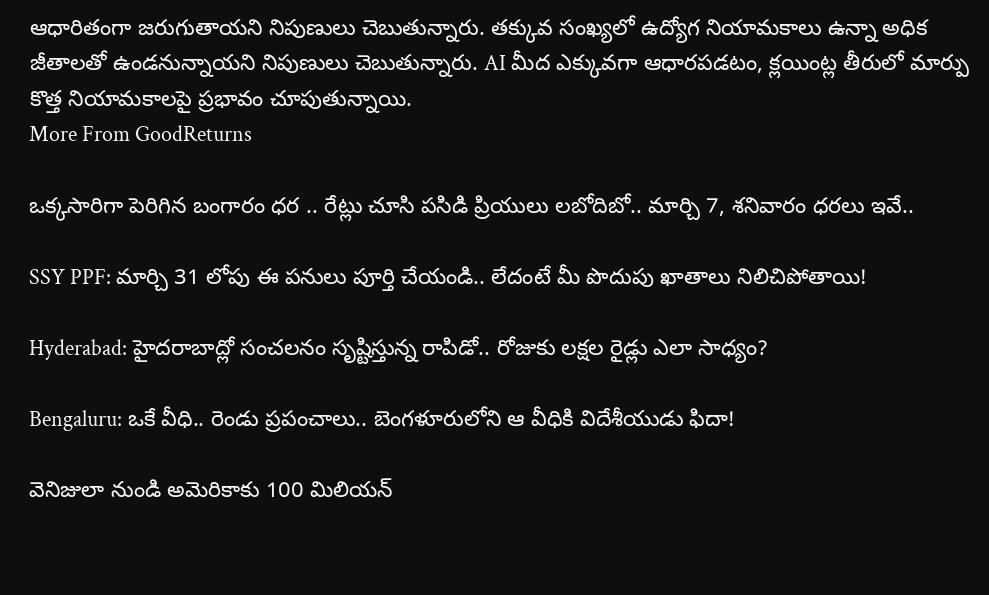ఆధారితంగా జరుగుతాయని నిపుణులు చెబుతున్నారు. తక్కువ సంఖ్యలో ఉద్యోగ నియామకాలు ఉన్నా అధిక జీతాలతో ఉండనున్నాయని నిపుణులు చెబుతున్నారు. AI మీద ఎక్కువగా ఆధారపడటం, క్లయింట్ల తీరులో మార్పు కొత్త నియామకాలపై ప్రభావం చూపుతున్నాయి.
More From GoodReturns

ఒక్కసారిగా పెరిగిన బంగారం ధర .. రేట్లు చూసి పసిడి ప్రియులు లబోదిబో.. మార్చి 7, శనివారం ధరలు ఇవే..

SSY PPF: మార్చి 31 లోపు ఈ పనులు పూర్తి చేయండి.. లేదంటే మీ పొదుపు ఖాతాలు నిలిచిపోతాయి!

Hyderabad: హైదరాబాద్లో సంచలనం సృష్టిస్తున్న రాపిడో.. రోజుకు లక్షల రైడ్లు ఎలా సాధ్యం?

Bengaluru: ఒకే వీధి.. రెండు ప్రపంచాలు.. బెంగళూరులోని ఆ వీధికి విదేశీయుడు ఫిదా!

వెనిజులా నుండి అమెరికాకు 100 మిలియన్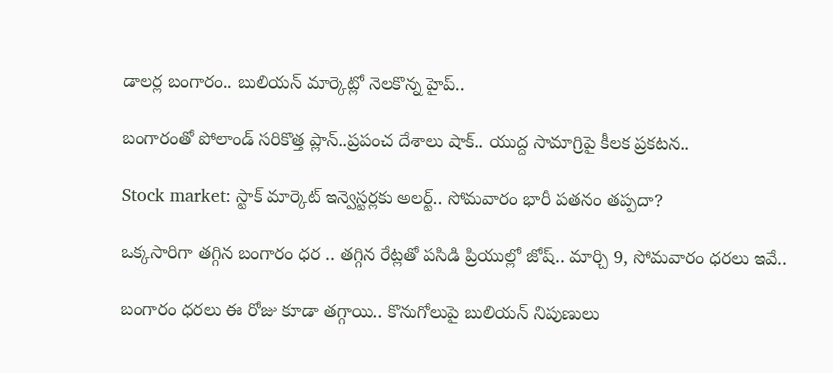డాలర్ల బంగారం.. బులియన్ మార్కెట్లో నెలకొన్న హైప్..

బంగారంతో పోలాండ్ సరికొత్త ప్లాన్..ప్రపంచ దేశాలు షాక్.. యుద్ద సామాగ్రిపై కీలక ప్రకటన..

Stock market: స్టాక్ మార్కెట్ ఇన్వెస్టర్లకు అలర్ట్.. సోమవారం భారీ పతనం తప్పదా?

ఒక్కసారిగా తగ్గిన బంగారం ధర .. తగ్గిన రేట్లతో పసిడి ప్రియుల్లో జోష్.. మార్చి 9, సోమవారం ధరలు ఇవే..

బంగారం ధరలు ఈ రోజు కూడా తగ్గాయి.. కొనుగోలుపై బులియన్ నిపుణులు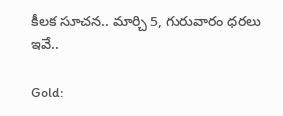కీలక సూచన.. మార్చి 5, గురువారం ధరలు ఇవే..

Gold: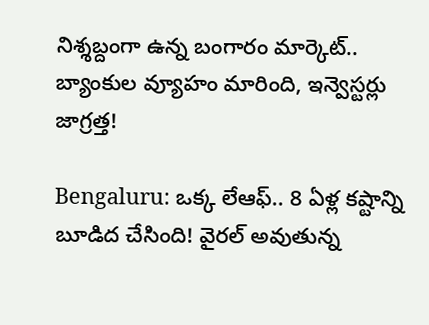నిశ్శబ్దంగా ఉన్న బంగారం మార్కెట్.. బ్యాంకుల వ్యూహం మారింది, ఇన్వెస్టర్లు జాగ్రత్త!

Bengaluru: ఒక్క లేఆఫ్.. 8 ఏళ్ల కష్టాన్ని బూడిద చేసింది! వైరల్ అవుతున్న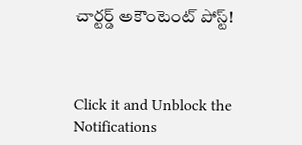చార్టర్డ్ అకౌంటెంట్ పోస్ట్!



Click it and Unblock the Notifications